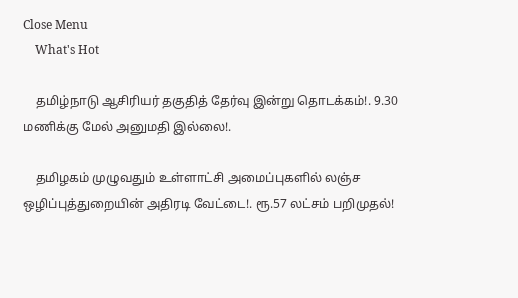Close Menu
    What's Hot

    தமிழ்நாடு ஆசிரியர் தகுதித் தேர்வு இன்று தொடக்கம்!. 9.30 மணிக்கு மேல் அனுமதி இல்லை!.

    தமிழகம் முழுவதும் உள்ளாட்சி அமைப்புகளில் லஞ்ச ஒழிப்புத்துறையின் அதிரடி வேட்டை!. ரூ.57 லட்சம் பறிமுதல்!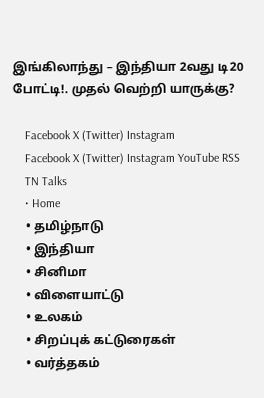இங்கிலாந்து – இந்தியா 2வது டி20 போட்டி!. முதல் வெற்றி யாருக்கு?

    Facebook X (Twitter) Instagram
    Facebook X (Twitter) Instagram YouTube RSS
    TN Talks
    • Home
    • தமிழ்நாடு
    • இந்தியா
    • சினிமா
    • விளையாட்டு
    • உலகம்
    • சிறப்புக் கட்டுரைகள்
    • வர்த்தகம்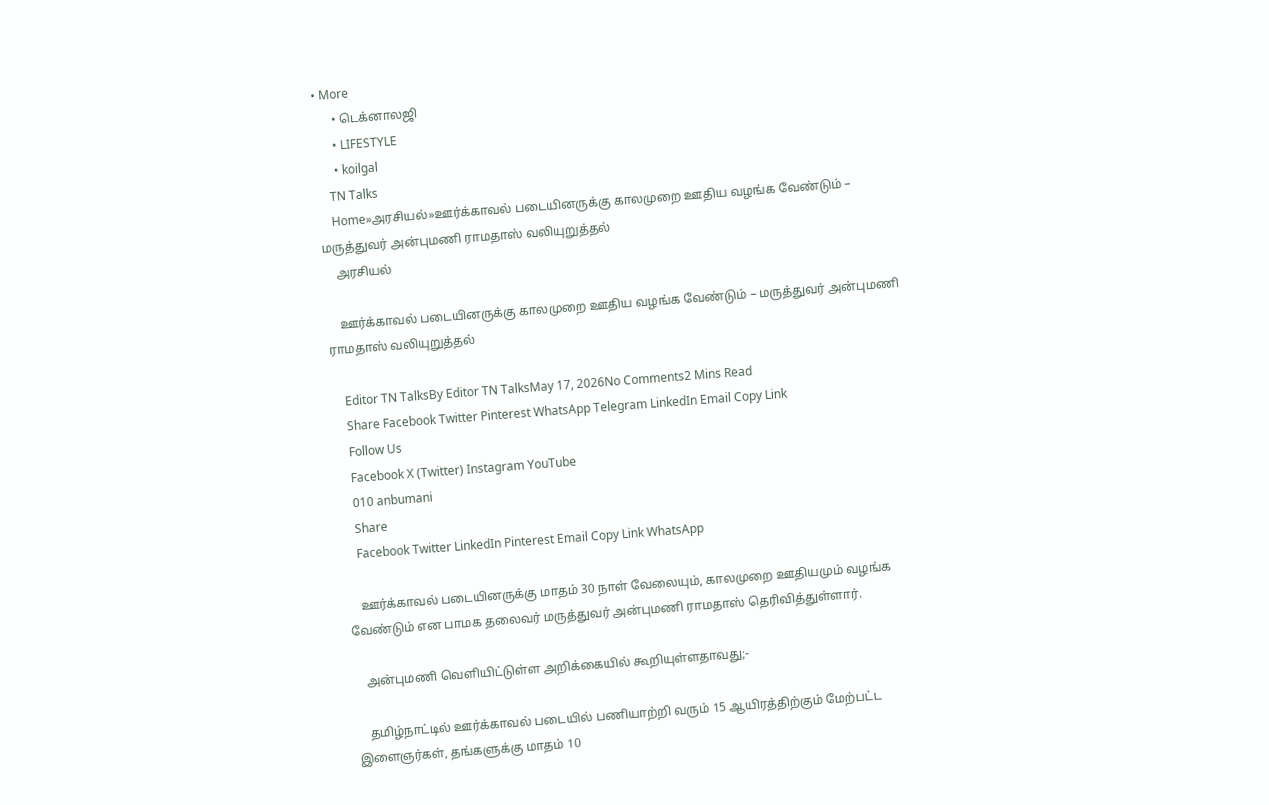• More
      • டெக்னாலஜி
      • LIFESTYLE
      • koilgal
    TN Talks
    Home»அரசியல்»ஊர்க்காவல் படையினருக்கு காலமுறை ஊதிய வழங்க வேண்டும் – மருத்துவர் அன்புமணி ராமதாஸ் வலியுறுத்தல்
    அரசியல்

    ஊர்க்காவல் படையினருக்கு காலமுறை ஊதிய வழங்க வேண்டும் – மருத்துவர் அன்புமணி ராமதாஸ் வலியுறுத்தல்

    Editor TN TalksBy Editor TN TalksMay 17, 2026No Comments2 Mins Read
    Share Facebook Twitter Pinterest WhatsApp Telegram LinkedIn Email Copy Link
    Follow Us
    Facebook X (Twitter) Instagram YouTube
    010 anbumani
    Share
    Facebook Twitter LinkedIn Pinterest Email Copy Link WhatsApp

    ஊர்க்காவல் படையினருக்கு மாதம் 30 நாள் வேலையும், காலமுறை ஊதியமும் வழங்க வேண்டும் என பாமக தலைவர் மருத்துவர் அன்புமணி ராமதாஸ் தெரிவித்துள்ளார்.

    அன்புமணி வெளியிட்டுள்ள அறிக்கையில் கூறியுள்ளதாவது;-

    தமிழ்நாட்டில் ஊர்க்காவல் படையில் பணியாற்றி வரும் 15 ஆயிரத்திற்கும் மேற்பட்ட இளைஞர்கள், தங்களுக்கு மாதம் 10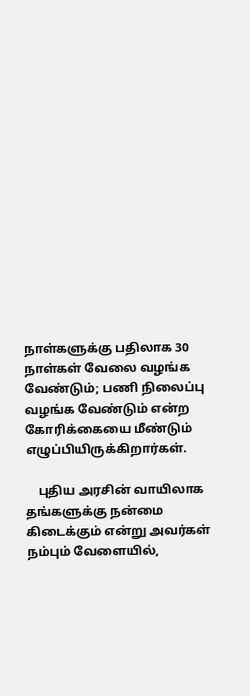நாள்களுக்கு பதிலாக 30 நாள்கள் வேலை வழங்க வேண்டும்; பணி நிலைப்பு வழங்க வேண்டும் என்ற கோரிக்கையை மீண்டும் எழுப்பியிருக்கிறார்கள்.

    புதிய அரசின் வாயிலாக தங்களுக்கு நன்மை கிடைக்கும் என்று அவர்கள் நம்பும் வேளையில்,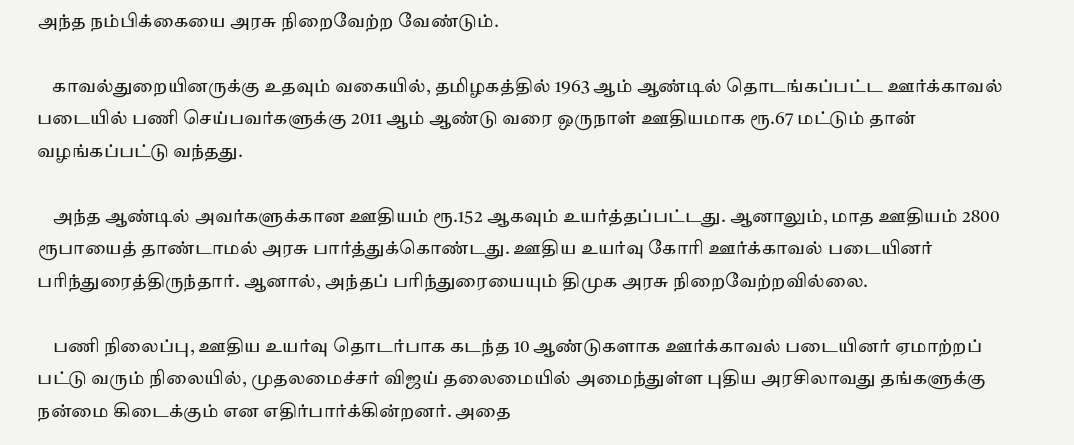அந்த நம்பிக்கையை அரசு நிறைவேற்ற வேண்டும்.

    காவல்துறையினருக்கு உதவும் வகையில், தமிழகத்தில் 1963 ஆம் ஆண்டில் தொடங்கப்பட்ட ஊர்க்காவல் படையில் பணி செய்பவர்களுக்கு 2011 ஆம் ஆண்டு வரை ஒருநாள் ஊதியமாக ரூ.67 மட்டும் தான் வழங்கப்பட்டு வந்தது.

    அந்த ஆண்டில் அவர்களுக்கான ஊதியம் ரூ.152 ஆகவும் உயர்த்தப்பட்டது. ஆனாலும், மாத ஊதியம் 2800 ரூபாயைத் தாண்டாமல் அரசு பார்த்துக்கொண்டது. ஊதிய உயர்வு கோரி ஊர்க்காவல் படையினர் பரிந்துரைத்திருந்தார். ஆனால், அந்தப் பரிந்துரையையும் திமுக அரசு நிறைவேற்றவில்லை.

    பணி நிலைப்பு, ஊதிய உயர்வு தொடர்பாக கடந்த 10 ஆண்டுகளாக ஊர்க்காவல் படையினர் ஏமாற்றப் பட்டு வரும் நிலையில், முதலமைச்சர் விஜய் தலைமையில் அமைந்துள்ள புதிய அரசிலாவது தங்களுக்கு நன்மை கிடைக்கும் என எதிர்பார்க்கின்றனர். அதை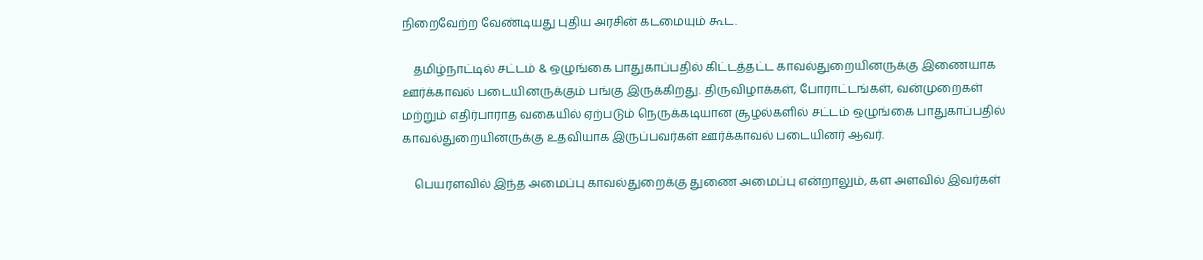நிறைவேற்ற வேண்டியது புதிய அரசின் கடமையும் கூட.

    தமிழ்நாட்டில் சட்டம் & ஒழுங்கை பாதுகாப்பதில் கிட்டத்தட்ட காவல்துறையினருக்கு இணையாக ஊர்க்காவல் படையினருக்கும் பங்கு இருக்கிறது. திருவிழாக்கள், போராட்டங்கள், வன்முறைகள் மற்றும் எதிர்பாராத வகையில் ஏற்படும் நெருக்கடியான சூழல்களில் சட்டம் ஒழுங்கை பாதுகாப்பதில் காவல்துறையினருக்கு உதவியாக இருப்பவர்கள் ஊர்க்காவல் படையினர் ஆவர்.

    பெயரளவில் இந்த அமைப்பு காவல்துறைக்கு துணை அமைப்பு என்றாலும், கள அளவில் இவர்கள்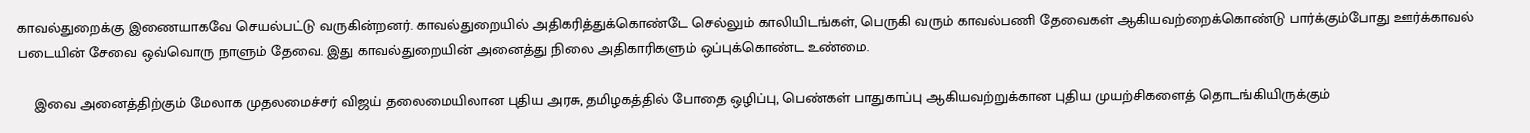காவல்துறைக்கு இணையாகவே செயல்பட்டு வருகின்றனர். காவல்துறையில் அதிகரித்துக்கொண்டே செல்லும் காலியிடங்கள், பெருகி வரும் காவல்பணி தேவைகள் ஆகியவற்றைக்கொண்டு பார்க்கும்போது ஊர்க்காவல் படையின் சேவை ஒவ்வொரு நாளும் தேவை. இது காவல்துறையின் அனைத்து நிலை அதிகாரிகளும் ஒப்புக்கொண்ட உண்மை.

    இவை அனைத்திற்கும் மேலாக முதலமைச்சர் விஜய் தலைமையிலான புதிய அரசு, தமிழகத்தில் போதை ஒழிப்பு, பெண்கள் பாதுகாப்பு ஆகியவற்றுக்கான புதிய முயற்சிகளைத் தொடங்கியிருக்கும்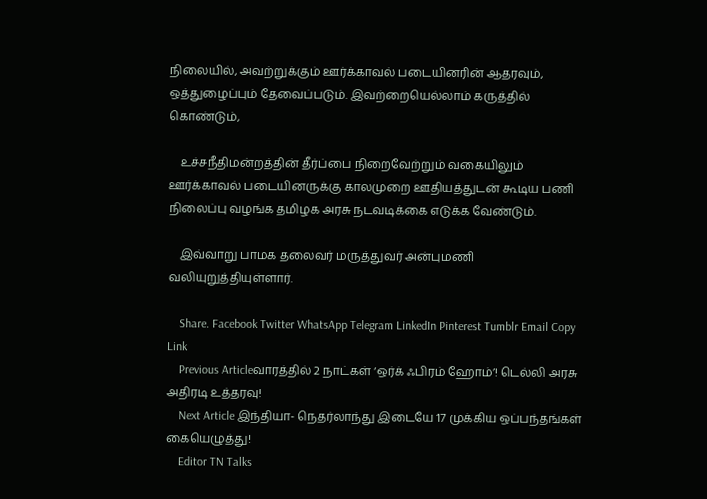நிலையில், அவற்றுக்கும் ஊர்க்காவல் படையினரின் ஆதரவும், ஒத்துழைப்பும் தேவைப்படும். இவற்றையெல்லாம் கருத்தில் கொண்டும்,

    உச்சநீதிமன்றத்தின் தீர்ப்பை நிறைவேற்றும் வகையிலும் ஊர்க்காவல் படையினருக்கு காலமுறை ஊதியத்துடன் கூடிய பணி நிலைப்பு வழங்க தமிழக அரசு நடவடிக்கை எடுக்க வேண்டும்.

    இவ்வாறு பாமக தலைவர் மருத்துவர் அன்புமணி வலியுறுத்தியுள்ளார்.

    Share. Facebook Twitter WhatsApp Telegram LinkedIn Pinterest Tumblr Email Copy Link
    Previous Articleவாரத்தில் 2 நாட்கள் ‘ஒர்க் ஃபிரம் ஹோம்’! டெல்லி அரசு அதிரடி உத்தரவு!
    Next Article இந்தியா- நெதர்லாந்து இடையே 17 முக்கிய ஒப்பந்தங்கள் கையெழுத்து!
    Editor TN Talks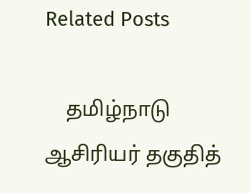Related Posts

    தமிழ்நாடு ஆசிரியர் தகுதித்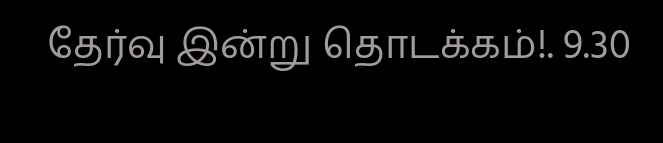தேர்வு இன்று தொடக்கம்!. 9.30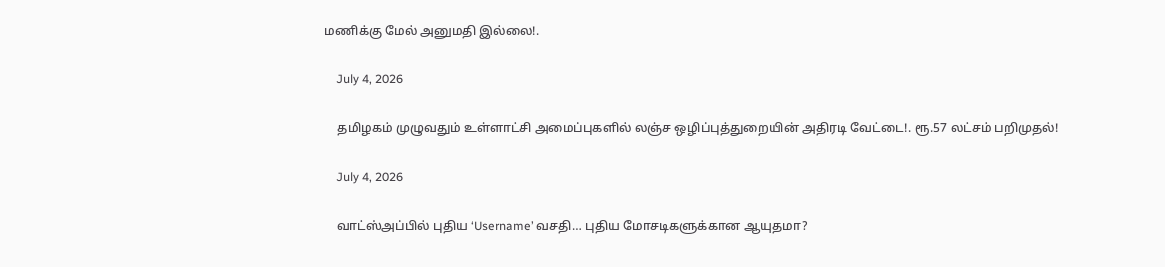மணிக்கு மேல் அனுமதி இல்லை!.

    July 4, 2026

    தமிழகம் முழுவதும் உள்ளாட்சி அமைப்புகளில் லஞ்ச ஒழிப்புத்துறையின் அதிரடி வேட்டை!. ரூ.57 லட்சம் பறிமுதல்!

    July 4, 2026

    வாட்ஸ்அப்பில் புதிய ‘Username’ வசதி… புதிய மோசடிகளுக்கான ஆயுதமா?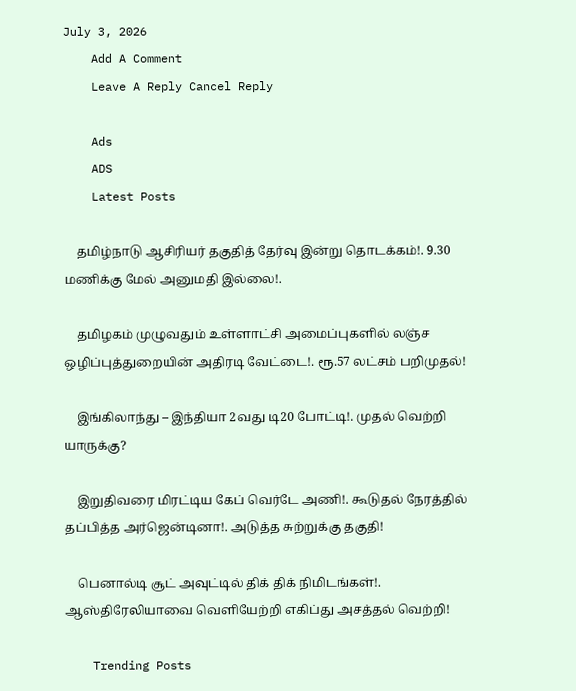July 3, 2026
    Add A Comment
    Leave A Reply Cancel Reply

    Ads
    ADS
    Latest Posts

    தமிழ்நாடு ஆசிரியர் தகுதித் தேர்வு இன்று தொடக்கம்!. 9.30 மணிக்கு மேல் அனுமதி இல்லை!.

    தமிழகம் முழுவதும் உள்ளாட்சி அமைப்புகளில் லஞ்ச ஒழிப்புத்துறையின் அதிரடி வேட்டை!. ரூ.57 லட்சம் பறிமுதல்!

    இங்கிலாந்து – இந்தியா 2வது டி20 போட்டி!. முதல் வெற்றி யாருக்கு?

    இறுதிவரை மிரட்டிய கேப் வெர்டே அணி!. கூடுதல் நேரத்தில் தப்பித்த அர்ஜென்டினா!. அடுத்த சுற்றுக்கு தகுதி!

    பெனால்டி சூட் அவுட்டில் திக் திக் நிமிடங்கள்!. ஆஸ்திரேலியாவை வெளியேற்றி எகிப்து அசத்தல் வெற்றி!

    Trending Posts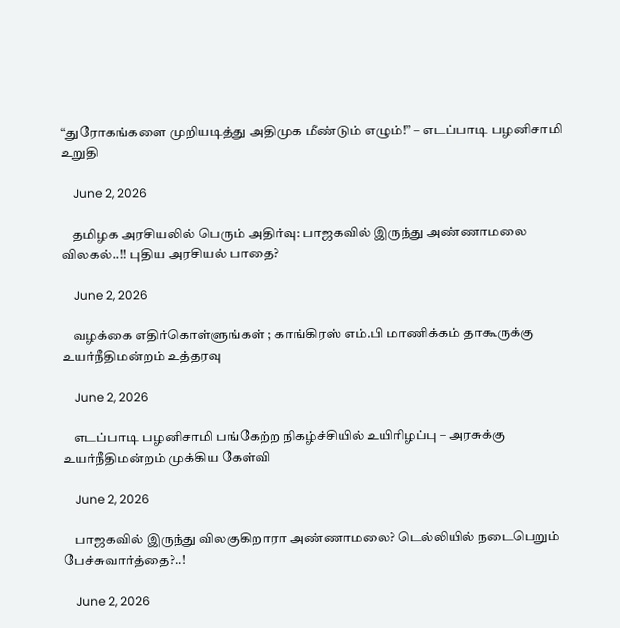“துரோகங்களை முறியடித்து அதிமுக மீண்டும் எழும்!” – எடப்பாடி பழனிசாமி  உறுதி

    June 2, 2026

    தமிழக அரசியலில் பெரும் அதிர்வு: பாஜகவில் இருந்து அண்ணாமலை விலகல்..!! புதிய அரசியல் பாதை?

    June 2, 2026

    வழக்கை எதிர்கொள்ளுங்கள் ; காங்கிரஸ் எம்.பி மாணிக்கம் தாகூருக்கு உயர்நீதிமன்றம் உத்தரவு

    June 2, 2026

    எடப்பாடி பழனிசாமி பங்கேற்ற நிகழ்ச்சியில் உயிரிழப்பு – அரசுக்கு உயர்நீதிமன்றம் முக்கிய கேள்வி

    June 2, 2026

    பாஜகவில் இருந்து விலகுகிறாரா அண்ணாமலை? டெல்லியில் நடைபெறும் பேச்சுவார்த்தை?..!

    June 2, 2026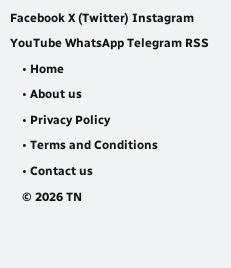Facebook X (Twitter) Instagram YouTube WhatsApp Telegram RSS
    • Home
    • About us
    • Privacy Policy
    • Terms and Conditions
    • Contact us
    © 2026 TN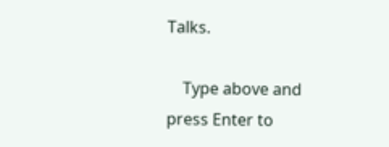Talks.

    Type above and press Enter to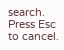search. Press Esc to cancel.